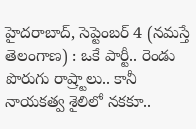హైదరాబాద్, సెప్టెంబర్ 4 (నమస్తే తెలంగాణ) : ఒకే పార్టీ.. రెండు పొరుగు రాష్ర్టాలు.. కానీ నాయకత్వ శైలిలో నకకూ..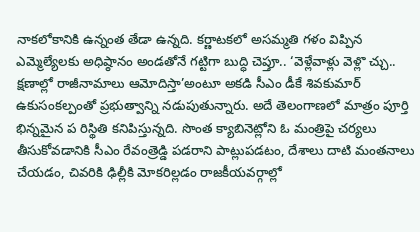నాకలోకానికి ఉన్నంత తేడా ఉన్నది. కర్ణాటకలో అసమ్మతి గళం విప్పిన ఎమ్మెల్యేలకు అధిష్ఠానం అండతోనే గట్టిగా బుద్ధి చెప్తూ.. ‘వెళ్లేవాళ్లు వెళ్లొ చ్చు.. క్షణాల్లో రాజీనామాలు ఆమోదిస్తా’అంటూ అకడి సీఎం డీకే శివకుమార్ ఉకుసంకల్పంతో ప్రభుత్వాన్ని నడుపుతున్నారు. అదే తెలంగాణలో మాత్రం పూర్తి భిన్నమైన ప రిస్థితి కనిపిస్తున్నది. సొంత క్యాబినెట్లోని ఓ మంత్రిపై చర్యలు తీసుకోవడానికి సీఎం రేవంత్రెడ్డి పడరాని పాట్లుపడటం, దేశాలు దాటి మంతనాలు చేయడం, చివరికి ఢిల్లీకి మోకరిల్లడం రాజకీయవర్గాల్లో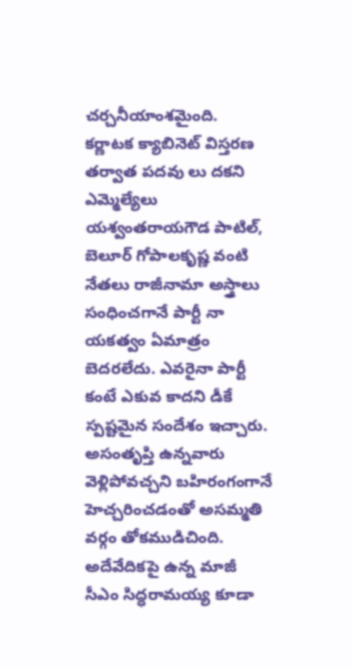చర్చనీయాంశమైంది.
కర్ణాటక క్యాబినెట్ విస్తరణ తర్వాత పదవు లు దకని ఎమ్మెల్యేలు యశ్వంతరాయగౌడ పాటిల్, బెలూర్ గోపాలకృష్ణ వంటి నేతలు రాజీనామా అస్త్రాలు సంధించగానే పార్టీ నా యకత్వం ఏమాత్రం బెదరలేదు. ఎవరైనా పార్టీ కంటే ఎకువ కాదని డీకే స్పష్టమైన సందేశం ఇచ్చారు. అసంతృప్తి ఉన్నవారు వెళ్లిపోవచ్చని బహిరంగంగానే హెచ్చరించడంతో అసమ్మతి వర్గం తోకముడిచింది. అదేవేదికపై ఉన్న మాజీ సీఎం సిద్ధరామయ్య కూడా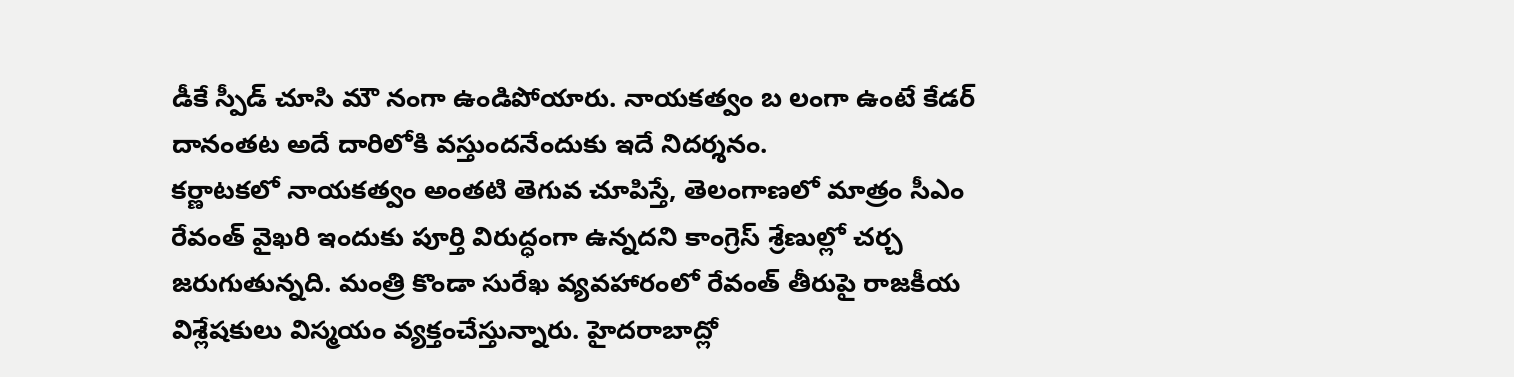డీకే స్పీడ్ చూసి మౌ నంగా ఉండిపోయారు. నాయకత్వం బ లంగా ఉంటే కేడర్ దానంతట అదే దారిలోకి వస్తుందనేందుకు ఇదే నిదర్శనం.
కర్ణాటకలో నాయకత్వం అంతటి తెగువ చూపిస్తే, తెలంగాణలో మాత్రం సీఎం రేవంత్ వైఖరి ఇందుకు పూర్తి విరుద్ధంగా ఉన్నదని కాంగ్రెస్ శ్రేణుల్లో చర్చ జరుగుతున్నది. మంత్రి కొండా సురేఖ వ్యవహారంలో రేవంత్ తీరుపై రాజకీయ విశ్లేషకులు విస్మయం వ్యక్తంచేస్తున్నారు. హైదరాబాద్లో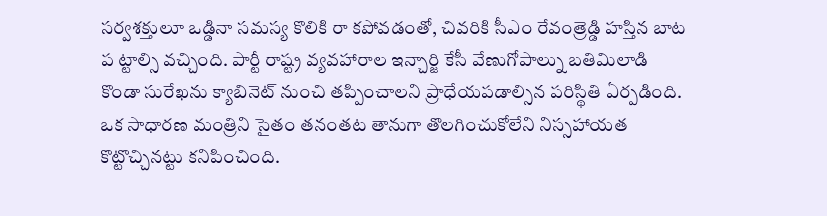సర్వశక్తులూ ఒడ్డినా సమస్య కొలికి రా కపోవడంతో, చివరికి సీఎం రేవంత్రెడ్డి హస్తిన బాట ప ట్టాల్సి వచ్చింది. పార్టీ రాష్ట్ర వ్యవహారాల ఇన్చార్జి కేసీ వేణుగోపాల్ను బతిమిలాడి కొండా సురేఖను క్యాబినెట్ నుంచి తప్పించాలని ప్రాధేయపడాల్సిన పరిస్థితి ఏర్పడింది. ఒక సాధారణ మంత్రిని సైతం తనంతట తానుగా తొలగించుకోలేని నిస్సహాయత కొట్టొచ్చినట్టు కనిపించింది.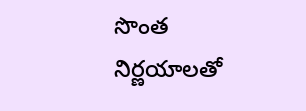సొంత నిర్ణయాలతో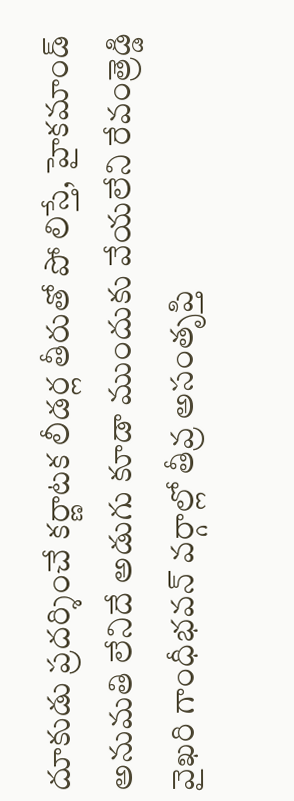దూకుడు ప్రదర్శించే కర్ణాటక లీడర్ల తీరుతో పో లిస్తే, హైకమాండ్ అనుమతి లేనిదే అడుగు కూడా ముందుకు వేయలేని రేవంత్రెడ్డి వైఖరి గాంధీభవన్ వర్గాల్లో తీవ్ర అసంతృప్తి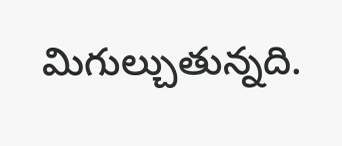మిగుల్చుతున్నది.